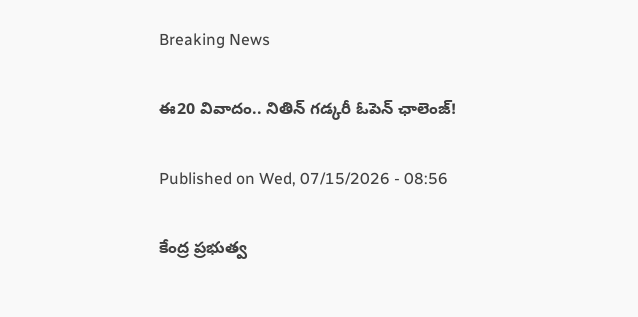Breaking News

ఈ20 వివాదం.. నితిన్ గడ్కరీ ఓపెన్ ఛాలెంజ్!

Published on Wed, 07/15/2026 - 08:56

కేంద్ర ప్రభుత్వ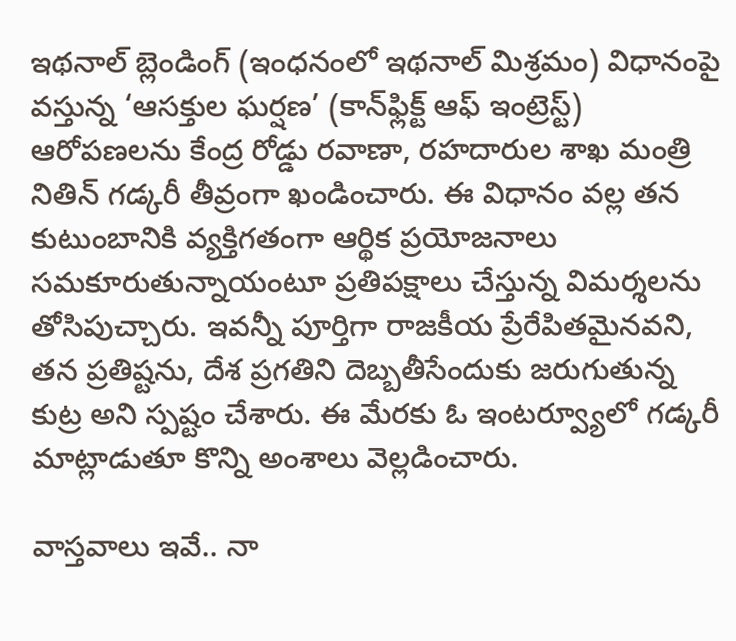ఇథనాల్ బ్లెండింగ్ (ఇంధనంలో ఇథనాల్ మిశ్రమం) విధానంపై వస్తున్న ‘ఆసక్తుల ఘర్షణ’ (కాన్‌ఫ్లిక్ట్‌ ఆఫ్‌ ఇంట్రెస్ట్‌) ఆరోపణలను కేంద్ర రోడ్డు రవాణా, రహదారుల శాఖ మంత్రి నితిన్ గడ్కరీ తీవ్రంగా ఖండించారు. ఈ విధానం వల్ల తన కుటుంబానికి వ్యక్తిగతంగా ఆర్థిక ప్రయోజనాలు సమకూరుతున్నాయంటూ ప్రతిపక్షాలు చేస్తున్న విమర్శలను తోసిపుచ్చారు. ఇవన్నీ పూర్తిగా రాజకీయ ప్రేరేపితమైనవని, తన ప్రతిష్టను, దేశ ప్రగతిని దెబ్బతీసేందుకు జరుగుతున్న కుట్ర అని స్పష్టం చేశారు. ఈ మేరకు ఓ ఇంటర్వ్యూలో గడ్కరీ మాట్లాడుతూ కొన్ని అంశాలు వెల్లడించారు.

వాస్తవాలు ఇవే.. నా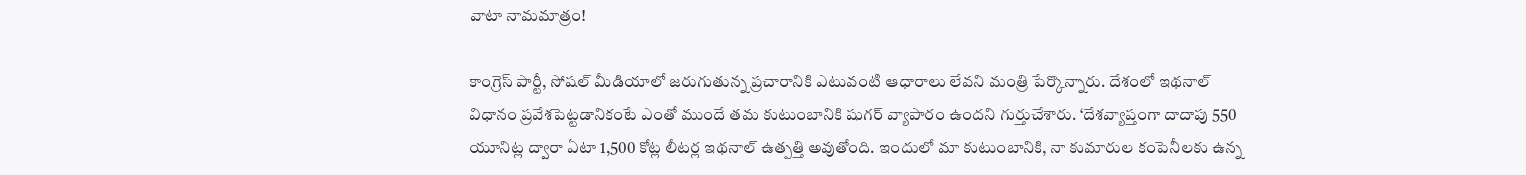వాటా నామమాత్రం!

కాంగ్రెస్ పార్టీ, సోషల్ మీడియాలో జరుగుతున్న ప్రచారానికి ఎటువంటి ఆధారాలు లేవని మంత్రి పేర్కొన్నారు. దేశంలో ఇథనాల్ విధానం ప్రవేశపెట్టడానికంటే ఎంతో ముందే తమ కుటుంబానికి షుగర్‌ వ్యాపారం ఉందని గుర్తుచేశారు. ‘దేశవ్యాప్తంగా దాదాపు 550 యూనిట్ల ద్వారా ఏటా 1,500 కోట్ల లీటర్ల ఇథనాల్ ఉత్పత్తి అవుతోంది. ఇందులో మా కుటుంబానికి, నా కుమారుల కంపెనీలకు ఉన్న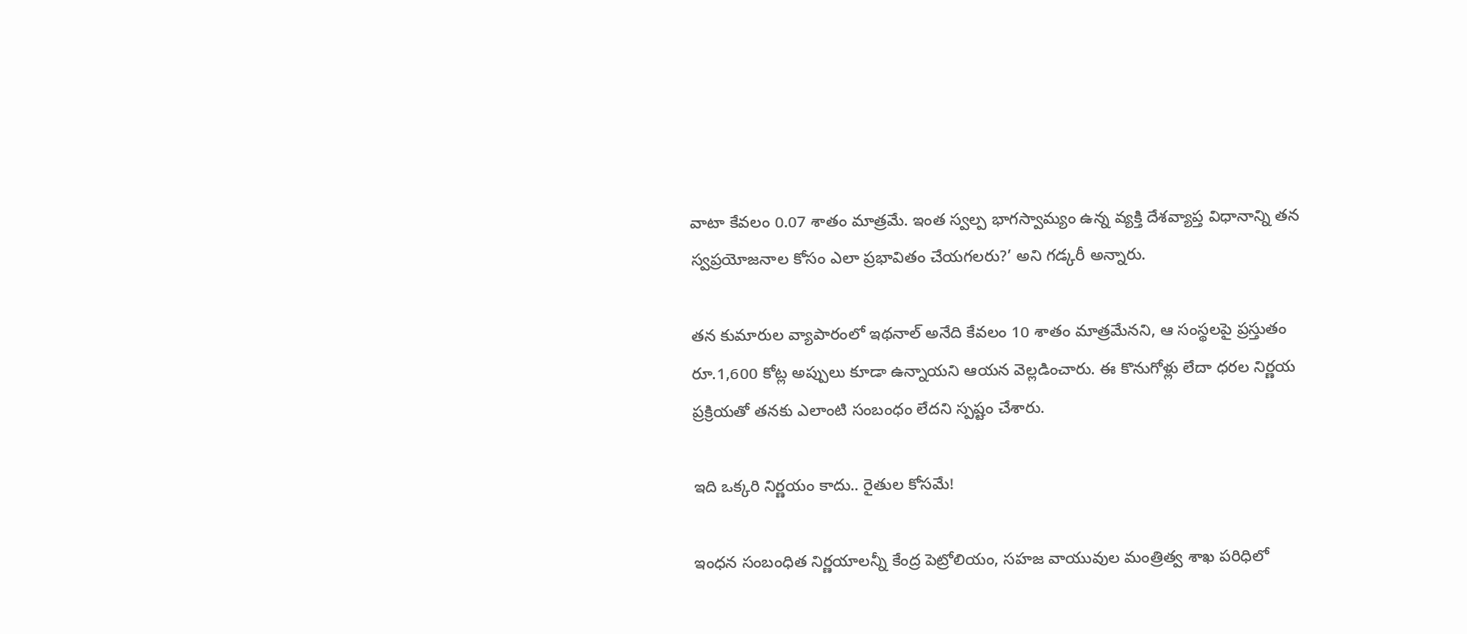వాటా కేవలం 0.07 శాతం మాత్రమే. ఇంత స్వల్ప భాగస్వామ్యం ఉన్న వ్యక్తి దేశవ్యాప్త విధానాన్ని తన స్వప్రయోజనాల కోసం ఎలా ప్రభావితం చేయగలరు?’ అని గడ్కరీ అన్నారు.

తన కుమారుల వ్యాపారంలో ఇథనాల్ అనేది కేవలం 10 శాతం మాత్రమేనని, ఆ సంస్థలపై ప్రస్తుతం రూ.1,600 కోట్ల అప్పులు కూడా ఉన్నాయని ఆయన వెల్లడించారు. ఈ కొనుగోళ్లు లేదా ధరల నిర్ణయ ప్రక్రియతో తనకు ఎలాంటి సంబంధం లేదని స్పష్టం చేశారు.

ఇది ఒక్కరి నిర్ణయం కాదు.. రైతుల కోసమే!

ఇంధన సంబంధిత నిర్ణయాలన్నీ కేంద్ర పెట్రోలియం, సహజ వాయువుల మంత్రిత్వ శాఖ పరిధిలో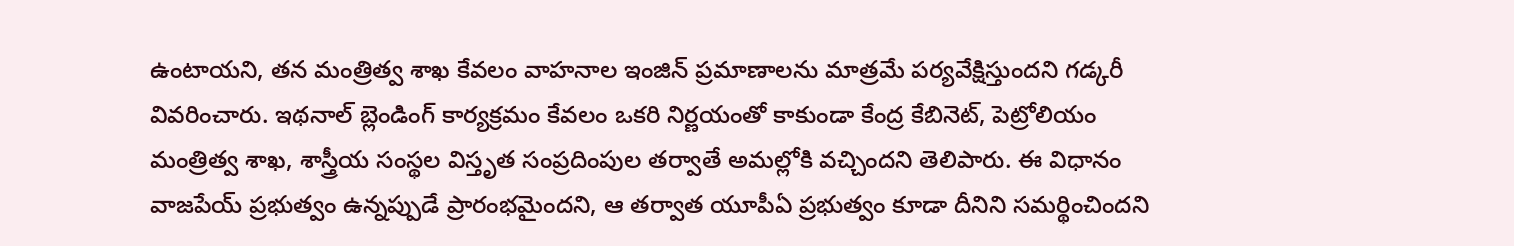ఉంటాయని, తన మంత్రిత్వ శాఖ కేవలం వాహనాల ఇంజిన్ ప్రమాణాలను మాత్రమే పర్యవేక్షిస్తుందని గడ్కరీ వివరించారు. ఇథనాల్ బ్లెండింగ్ కార్యక్రమం కేవలం ఒకరి నిర్ణయంతో కాకుండా కేంద్ర కేబినెట్, పెట్రోలియం మంత్రిత్వ శాఖ, శాస్త్రీయ సంస్థల విస్తృత సంప్రదింపుల తర్వాతే అమల్లోకి వచ్చిందని తెలిపారు. ఈ విధానం వాజపేయ్‌ ప్రభుత్వం ఉన్నప్పుడే ప్రారంభమైందని, ఆ తర్వాత యూపీఏ ప్రభుత్వం కూడా దీనిని సమర్థించిందని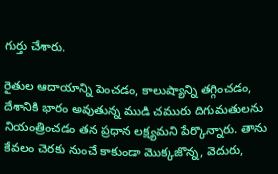గుర్తు చేశారు.

రైతుల ఆదాయాన్ని పెంచడం, కాలుష్యాన్ని తగ్గించడం, దేశానికి భారం అవుతున్న ముడి చమురు దిగుమతులను నియంత్రించడం తన ప్రధాన లక్ష్యమని పేర్కొన్నారు. తాను కేవలం చెరకు నుంచే కాకుండా మొక్కజొన్న, వెదురు,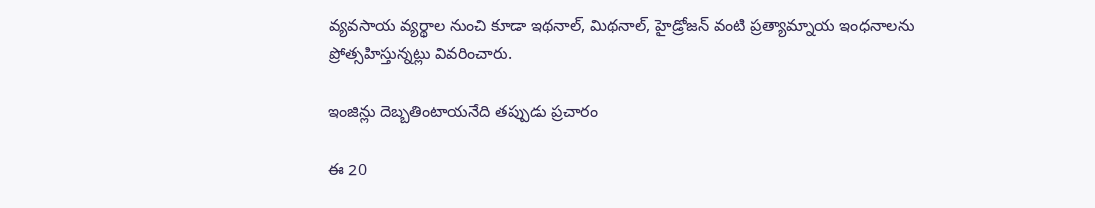వ్యవసాయ వ్యర్థాల నుంచి కూడా ఇథనాల్, మిథనాల్, హైడ్రోజన్ వంటి ప్రత్యామ్నాయ ఇంధనాలను ప్రోత్సహిస్తున్నట్లు వివరించారు.

ఇంజిన్లు దెబ్బతింటాయనేది తప్పుడు ప్రచారం

ఈ 20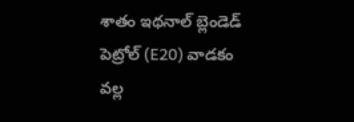శాతం ఇథనాల్ బ్లెండెడ్ పెట్రోల్ (E20) వాడకం వల్ల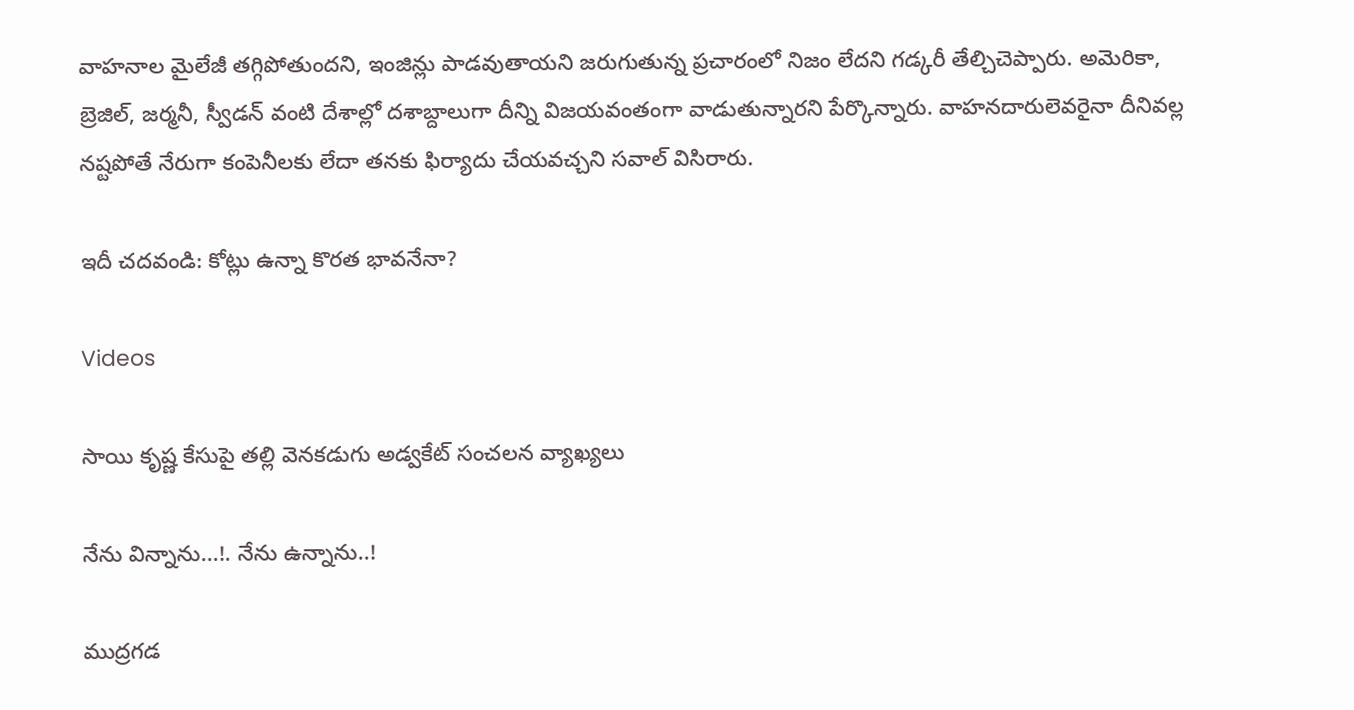వాహనాల మైలేజీ తగ్గిపోతుందని, ఇంజిన్లు పాడవుతాయని జరుగుతున్న ప్రచారంలో నిజం లేదని గడ్కరీ తేల్చిచెప్పారు. అమెరికా, బ్రెజిల్, జర్మనీ, స్వీడన్ వంటి దేశాల్లో దశాబ్దాలుగా దీన్ని విజయవంతంగా వాడుతున్నారని పేర్కొన్నారు. వాహనదారులెవరైనా దీనివల్ల నష్టపోతే నేరుగా కంపెనీలకు లేదా తనకు ఫిర్యాదు చేయవచ్చని సవాల్ విసిరారు.

ఇదీ చదవండి: కోట్లు ఉన్నా కొరత భావనేనా?

Videos

సాయి కృష్ణ కేసుపై తల్లి వెనకడుగు అడ్వకేట్ సంచలన వ్యాఖ్యలు

నేను విన్నాను...!. నేను ఉన్నాను..!

ముద్రగడ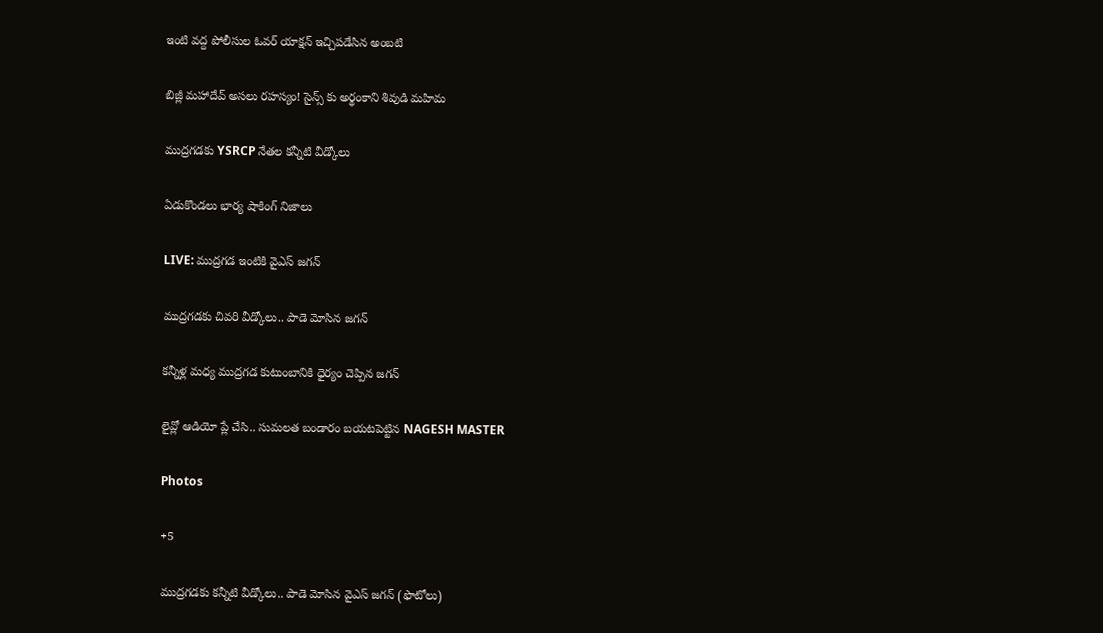ఇంటి వద్ద పోలీసుల ఓవర్ యాక్షన్ ఇచ్చిపడేసిన అంబటి

బిజ్లీ మహాదేవ్ అసలు రహస్యం! సైన్స్ కు అర్థంకాని శివుడి మహిమ

ముద్రగడకు YSRCP నేతల కన్నీటి వీడ్కోలు

ఏడుకొండలు భార్య షాకింగ్ నిజాలు

LIVE: ముద్రగడ ఇంటికి వైఎస్ జగన్

ముద్రగడకు చివరి వీడ్కోలు.. పాడె మోసిన జగన్

కన్నీళ్ల మధ్య ముద్రగడ కుటుంబానికి ధైర్యం చెప్పిన జగన్

లైవ్లో ఆడియో ప్లే చేసి.. సుమలత బండారం బయటపెట్టిన NAGESH MASTER

Photos

+5

ముద్రగడకు కన్నీటి వీడ్కోలు.. పాడె మోసిన వైఎస్‌ జగన్‌ (ఫొటోలు)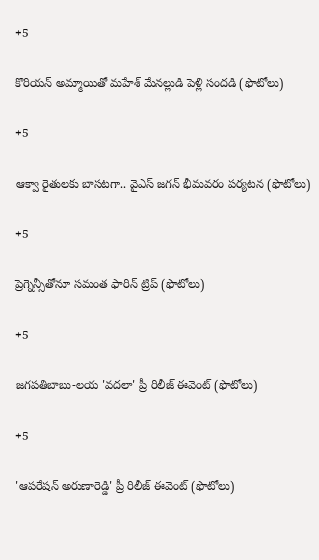+5

కొరియన్ అమ్మాయితో మహేశ్ మేనల్లుడి పెళ్లి సందడి (ఫొటోలు)

+5

ఆక్వా రైతులకు బాసటగా.. వైఎస్‌ జగన్‌ భీమవరం పర్యటన (ఫొటోలు)

+5

ప్రెగ్నెన్సీతోనూ సమంత ఫారిన్ ట్రిప్ (ఫొటోలు)

+5

జగపతిబాబు-లయ 'వదలా' ప్రీ రిలీజ్ ఈవెంట్ (ఫొటోలు)

+5

'ఆపరేషన్ అరుణారెడ్డి' ప్రీ రిలీజ్ ఈవెంట్ (ఫొటోలు)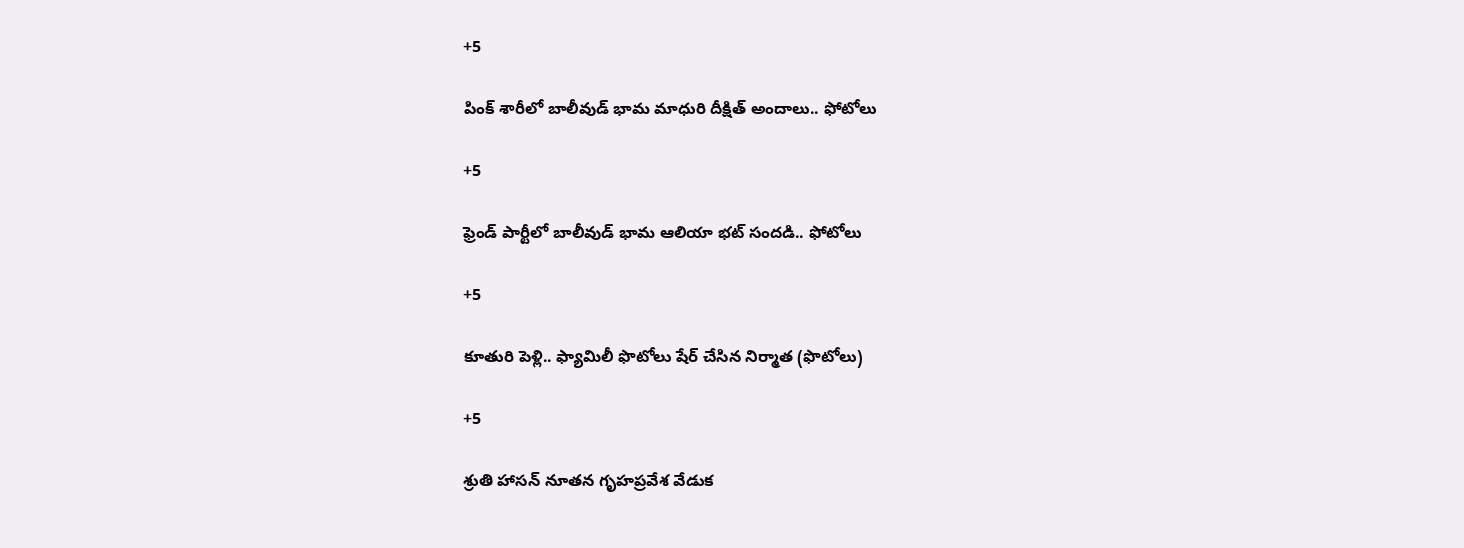+5

పింక్ శారీలో బాలీవుడ్ భామ మాధురి దీక్షిత్‌ అందాలు.. ఫోటోలు

+5

ఫ్రెండ్ పార్టీలో బాలీవుడ్ భామ ఆలియా భట్ సందడి.. ఫోటోలు

+5

కూతురి పెళ్లి.. ఫ్యామిలీ ఫొటోలు షేర్ చేసిన నిర్మాత (ఫొటోలు)

+5

శ్రుతి హాసన్ నూతన గృహప్రవేశ వేడుక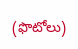(ఫొటోలు)